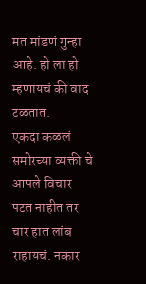मत मांडणं गुन्हा आहे. हो ला हो म्हणायचं की वाद टळतात.
एकदा कळलं समोरच्या व्यक्ती चे आपले विचार पटत नाहीत तर चार हात लांब राहायचं. नकार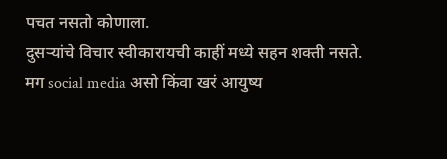पचत नसतो कोणाला.
दुसऱ्यांचे विचार स्वीकारायची काहीं मध्ये सहन शक्ती नसते.
मग social media असो किंवा खरं आयुष्य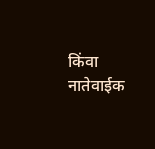किंवा नातेवाईक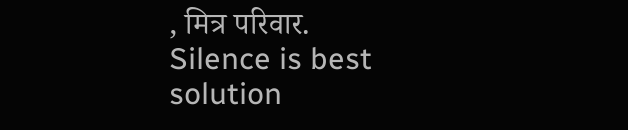, मित्र परिवार.
Silence is best solution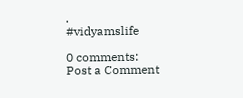.
#vidyamslife

0 comments:
Post a Comment